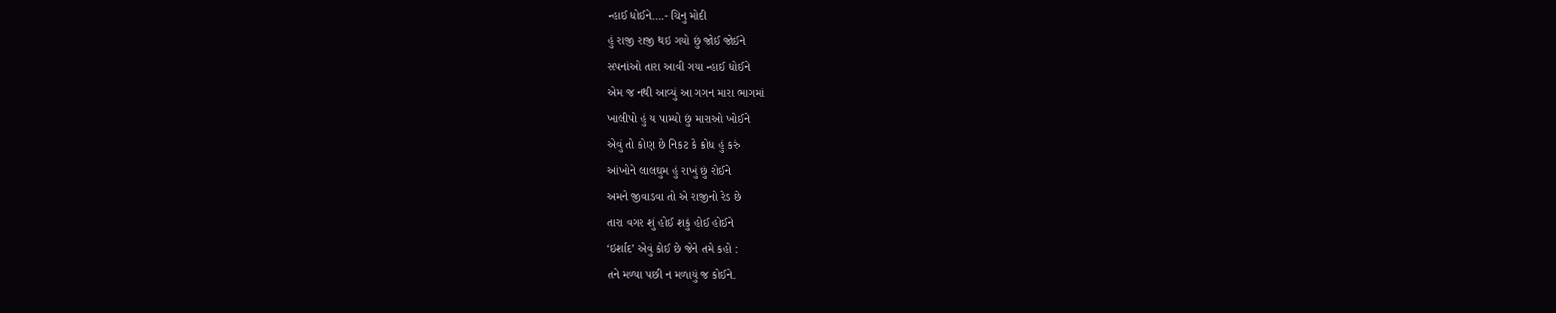ન્હાઈ ધોઈને….- ચિનુ મોદી
હું રાજી રાજી થઇ ગયો છું જોઈ જોઈને
સપનાંઓ તારા આવી ગયા ન્હાઈ ધોઈને
એમ જ નથી આવ્યું આ ગગન મારા ભાગમાં
ખાલીપો હું ય પામ્યો છું મારાઓ ખોઈને
એવું તો કોણ છે નિકટ કે ક્રોધ હું કરું
આંખોને લાલઘુમ હું રાખું છું રોઈને
અમને જીવાડવા તો એ રાજીનો રેડ છે
તારા વગર શું હોઈ શકું હોઈ હોઈને
‘ઇર્શાદ’ એવું કોઈ છે જેને તમે કહો :
તને મળ્યા પછી ન મળાયું જ કોઈને.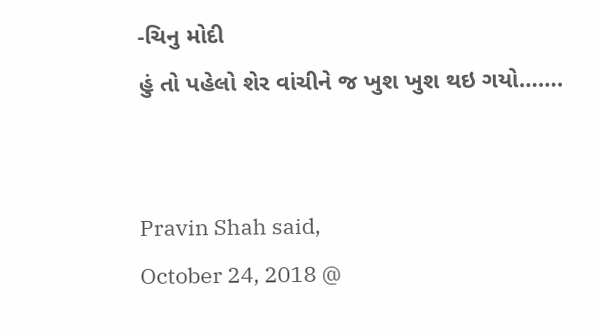-ચિનુ મોદી
હું તો પહેલો શેર વાંચીને જ ખુશ ખુશ થઇ ગયો…….


Pravin Shah said,
October 24, 2018 @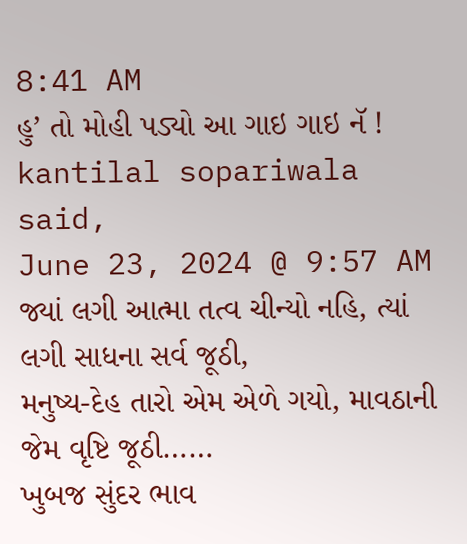8:41 AM
હુ’ તો મોહી પડ્યો આ ગાઇ ગાઇ નૅ !
kantilal sopariwala said,
June 23, 2024 @ 9:57 AM
જ્યાં લગી આત્મા તત્વ ચીન્યો નહિ, ત્યાં લગી સાધના સર્વ જૂઠી,
મનુષ્ય-દેહ તારો એમ એળે ગયો, માવઠાની જેમ વૃષ્ટિ જૂઠી……
ખુબજ સુંદર ભાવ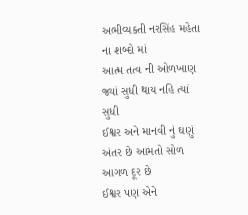અભીવ્યક્તી નરસિંહ મહેતા ના શબ્દો માં
આત્મ તત્વ ની ઓળખાણ જ્યાં સુધી થાય નહિ ત્યાં સુધી
ઈશ્વર અને માનવી નું ઘણું અંતર છે આમતો સોળ આગળ દૂર છે
ઈશ્વર પણ એને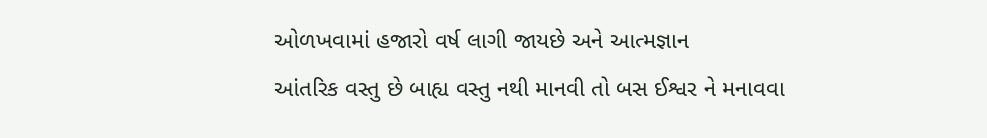ઓળખવામાં હજારો વર્ષ લાગી જાયછે અને આત્મજ્ઞાન
આંતરિક વસ્તુ છે બાહ્ય વસ્તુ નથી માનવી તો બસ ઈશ્વર ને મનાવવા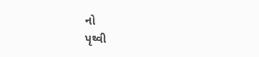નો
પૃથ્વી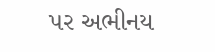પર અભીનય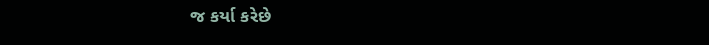જ કર્યા કરેછે